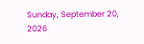Sunday, September 20, 2026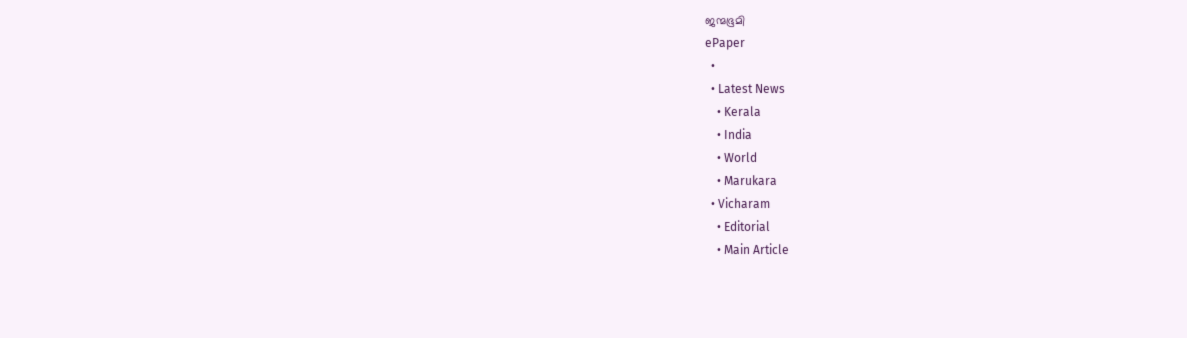ജന്മഭൂമി
ePaper
  •
  • Latest News
    • Kerala
    • India
    • World
    • Marukara
  • Vicharam
    • Editorial
    • Main Article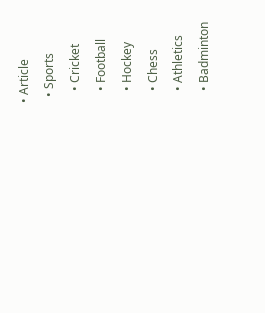• Article
  • Sports
    • Cricket
    • Football
    • Hockey
    • Chess
    • Athletics
    • Badminton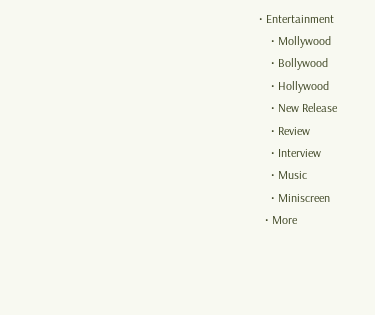• Entertainment
    • Mollywood
    • Bollywood
    • Hollywood
    • New Release
    • Review
    • Interview
    • Music
    • Miniscreen
  • More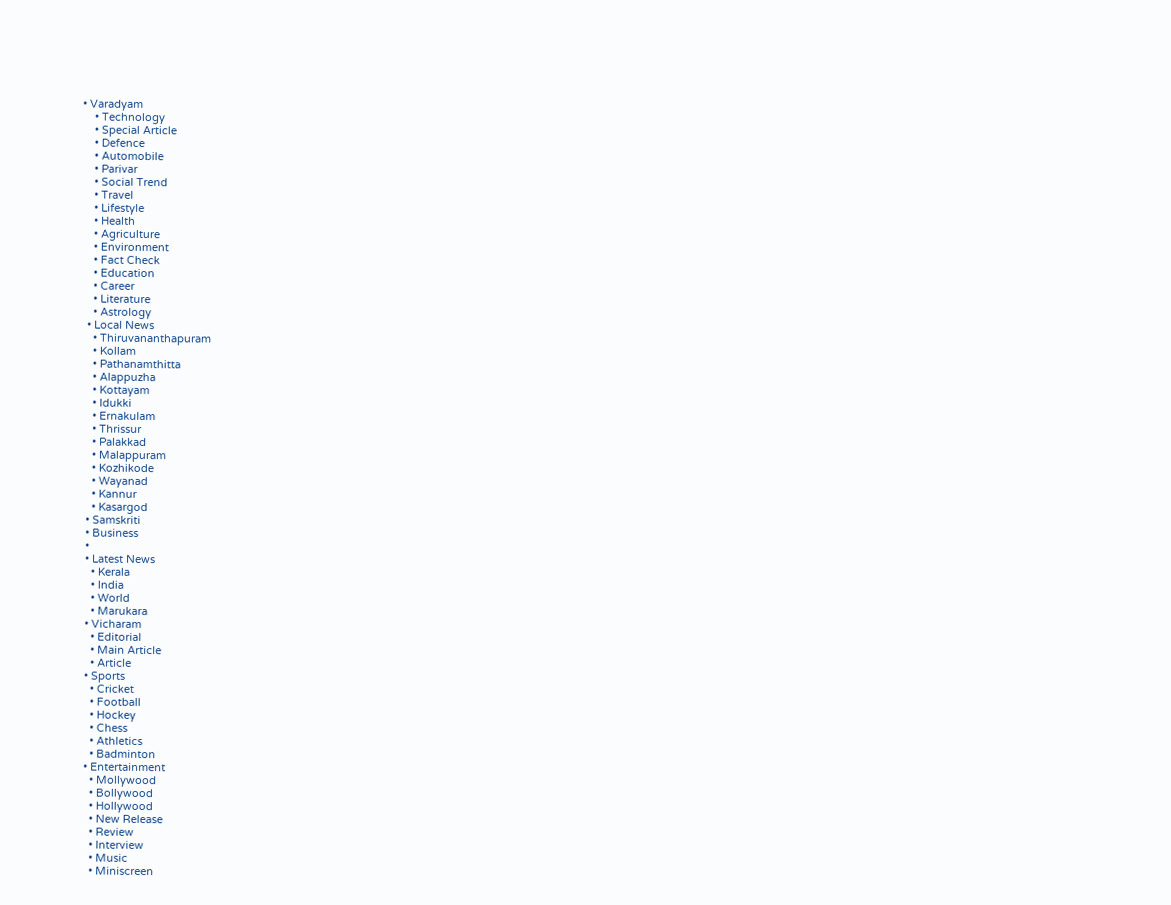• Varadyam
    • Technology
    • Special Article
    • Defence
    • Automobile
    • Parivar
    • Social Trend
    • Travel
    • Lifestyle
    • Health
    • Agriculture
    • Environment
    • Fact Check
    • Education
    • Career
    • Literature
    • Astrology
  • Local News
    • Thiruvananthapuram
    • Kollam
    • Pathanamthitta
    • Alappuzha
    • Kottayam
    • Idukki
    • Ernakulam
    • Thrissur
    • Palakkad
    • Malappuram
    • Kozhikode
    • Wayanad
    • Kannur
    • Kasargod
  • Samskriti
  • Business
  •
  • Latest News
    • Kerala
    • India
    • World
    • Marukara
  • Vicharam
    • Editorial
    • Main Article
    • Article
  • Sports
    • Cricket
    • Football
    • Hockey
    • Chess
    • Athletics
    • Badminton
  • Entertainment
    • Mollywood
    • Bollywood
    • Hollywood
    • New Release
    • Review
    • Interview
    • Music
    • Miniscreen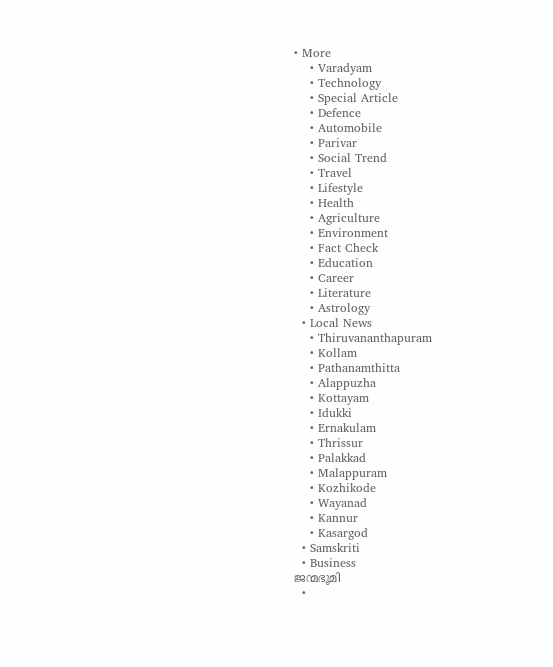• More
    • Varadyam
    • Technology
    • Special Article
    • Defence
    • Automobile
    • Parivar
    • Social Trend
    • Travel
    • Lifestyle
    • Health
    • Agriculture
    • Environment
    • Fact Check
    • Education
    • Career
    • Literature
    • Astrology
  • Local News
    • Thiruvananthapuram
    • Kollam
    • Pathanamthitta
    • Alappuzha
    • Kottayam
    • Idukki
    • Ernakulam
    • Thrissur
    • Palakkad
    • Malappuram
    • Kozhikode
    • Wayanad
    • Kannur
    • Kasargod
  • Samskriti
  • Business
ജന്മഭൂമി
  •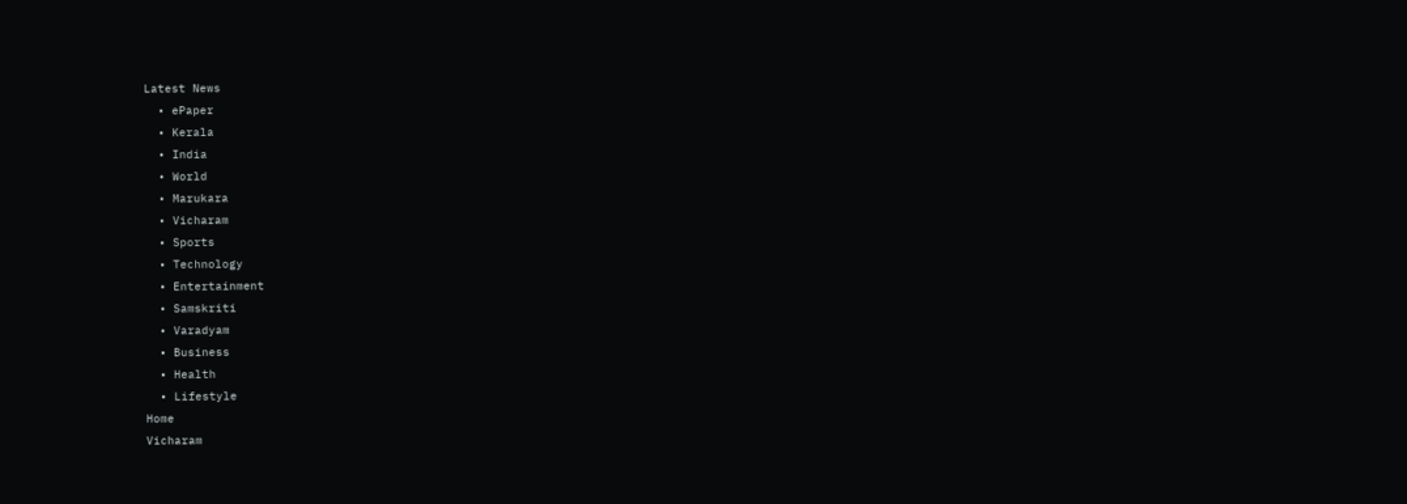Latest News
  • ePaper
  • Kerala
  • India
  • World
  • Marukara
  • Vicharam
  • Sports
  • Technology
  • Entertainment
  • Samskriti
  • Varadyam
  • Business
  • Health
  • Lifestyle
Home
Vicharam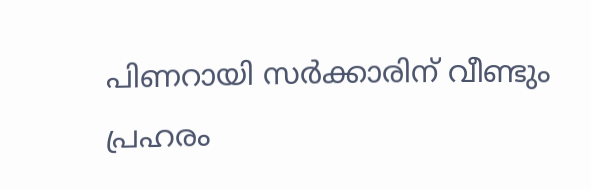പിണറായി സര്‍ക്കാരിന് വീണ്ടും പ്രഹരം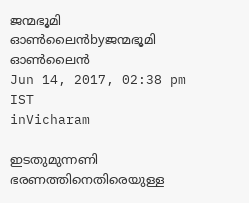ജന്മഭൂമി ഓണ്‍ലൈന്‍byജന്മഭൂമി ഓണ്‍ലൈന്‍
Jun 14, 2017, 02:38 pm IST
inVicharam

ഇടതുമുന്നണി ഭരണത്തിനെതിരെയുള്ള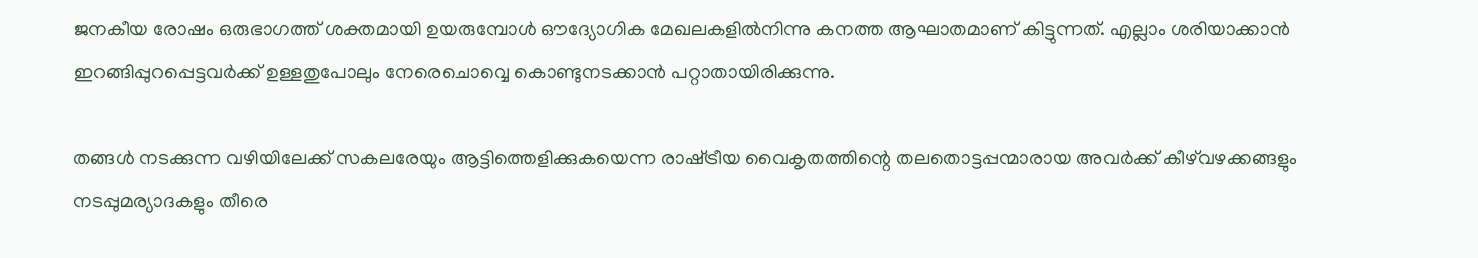ജനകീയ രോഷം ഒരുഭാഗത്ത് ശക്തമായി ഉയരുമ്പോള്‍ ഔദ്യോഗിക മേഖലകളില്‍നിന്നു കനത്ത ആഘാതമാണ് കിട്ടുന്നത്. എല്ലാം ശരിയാക്കാന്‍ ഇറങ്ങിപ്പുറപ്പെട്ടവര്‍ക്ക് ഉള്ളതുപോലും നേരെചൊവ്വെ കൊണ്ടുനടക്കാന്‍ പറ്റാതായിരിക്കുന്നു.

തങ്ങള്‍ നടക്കുന്ന വഴിയിലേക്ക് സകലരേയും ആട്ടിത്തെളിക്കുകയെന്ന രാഷ്‌ട്രീയ വൈകൃതത്തിന്റെ തലതൊട്ടപ്പന്മാരായ അവര്‍ക്ക് കീഴ്‌വഴക്കങ്ങളും നടപ്പുമര്യാദകളും തീരെ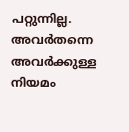പറ്റുന്നില്ല. അവര്‍തന്നെ അവര്‍ക്കുള്ള നിയമം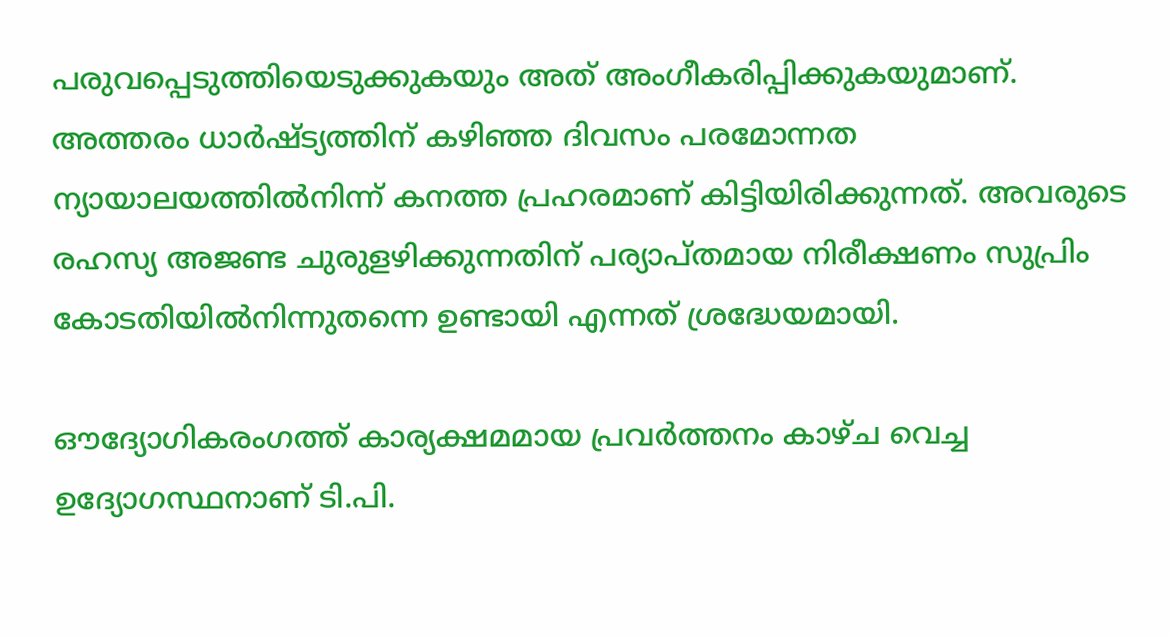പരുവപ്പെടുത്തിയെടുക്കുകയും അത് അംഗീകരിപ്പിക്കുകയുമാണ്. അത്തരം ധാര്‍ഷ്ട്യത്തിന് കഴിഞ്ഞ ദിവസം പരമോന്നത ന്യായാലയത്തില്‍നിന്ന് കനത്ത പ്രഹരമാണ് കിട്ടിയിരിക്കുന്നത്. അവരുടെ രഹസ്യ അജണ്ട ചുരുളഴിക്കുന്നതിന് പര്യാപ്തമായ നിരീക്ഷണം സുപ്രിം കോടതിയില്‍നിന്നുതന്നെ ഉണ്ടായി എന്നത് ശ്രദ്ധേയമായി.

ഔദ്യോഗികരംഗത്ത് കാര്യക്ഷമമായ പ്രവര്‍ത്തനം കാഴ്ച വെച്ച ഉദ്യോഗസ്ഥനാണ് ടി.പി.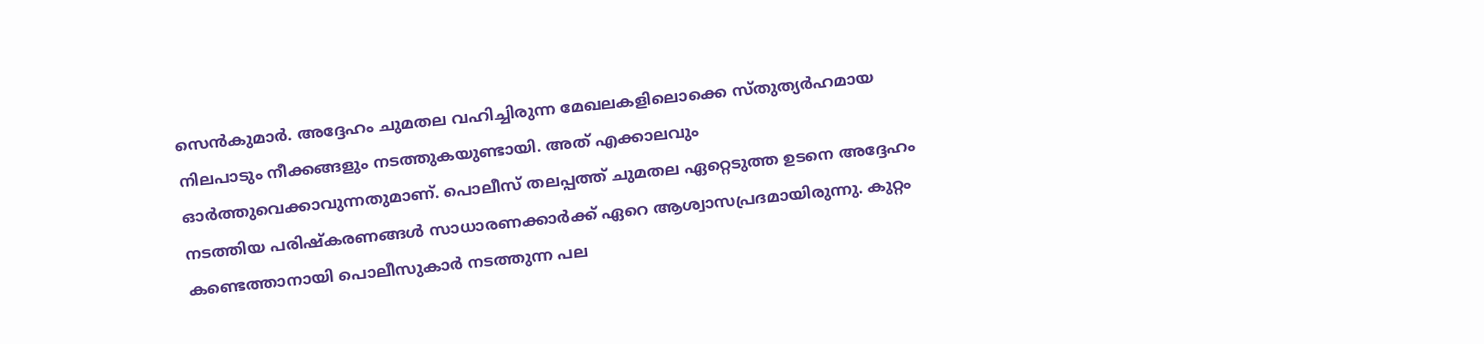സെന്‍കുമാര്‍. അദ്ദേഹം ചുമതല വഹിച്ചിരുന്ന മേഖലകളിലൊക്കെ സ്തുത്യര്‍ഹമായ നിലപാടും നീക്കങ്ങളും നടത്തുകയുണ്ടായി. അത് എക്കാലവും ഓര്‍ത്തുവെക്കാവുന്നതുമാണ്. പൊലീസ് തലപ്പത്ത് ചുമതല ഏറ്റെടുത്ത ഉടനെ അദ്ദേഹം നടത്തിയ പരിഷ്‌കരണങ്ങള്‍ സാധാരണക്കാര്‍ക്ക് ഏറെ ആശ്വാസപ്രദമായിരുന്നു. കുറ്റം കണ്ടെത്താനായി പൊലീസുകാര്‍ നടത്തുന്ന പല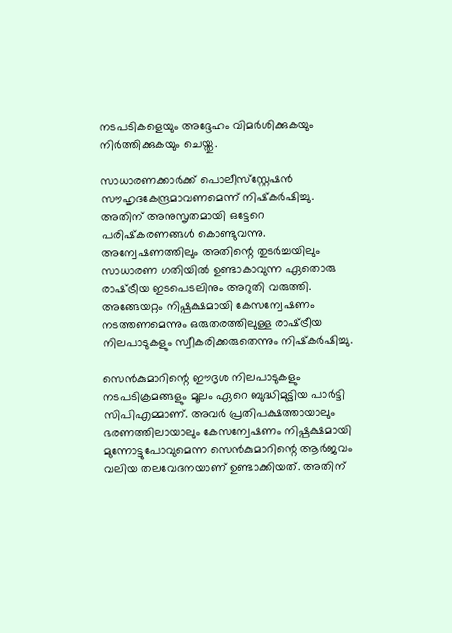നടപടികളെയും അദ്ദേഹം വിമര്‍ശിക്കുകയും നിര്‍ത്തിക്കുകയും ചെയ്തു.

സാധാരണക്കാര്‍ക്ക് പൊലീസ്‌സ്റ്റേഷന്‍ സൗഹൃദകേന്ദ്രമാവണമെന്ന് നിഷ്‌കര്‍ഷിച്ചു. അതിന് അനുസൃതമായി ഒട്ടേറെ പരിഷ്‌കരണങ്ങള്‍ കൊണ്ടുവന്നു. അന്വേഷണത്തിലും അതിന്റെ തുടര്‍ച്ചയിലും സാധാരണ ഗതിയില്‍ ഉണ്ടാകാവുന്ന ഏതൊരു രാഷ്‌ട്രീയ ഇടപെടലിനും അറുതി വരുത്തി. അങ്ങേയറ്റം നിഷ്പക്ഷമായി കേസന്വേഷണം നടത്തണമെന്നും ഒരുതരത്തിലുള്ള രാഷ്‌ട്രീയ നിലപാടുകളും സ്വീകരിക്കരുതെന്നും നിഷ്‌കര്‍ഷിച്ചു.

സെന്‍കുമാറിന്റെ ഈദൃശ നിലപാടുകളും നടപടിക്രമങ്ങളും മൂലം ഏറെ ബുദ്ധിമുട്ടിയ പാര്‍ട്ടി സിപിഎമ്മാണ്. അവര്‍ പ്രതിപക്ഷത്തായാലും ഭരണത്തിലായാലും കേസന്വേഷണം നിഷ്പക്ഷമായി മുന്നോട്ടുപോവുമെന്ന സെന്‍കുമാറിന്റെ ആര്‍ജവം വലിയ തലവേദനയാണ് ഉണ്ടാക്കിയത്. അതിന്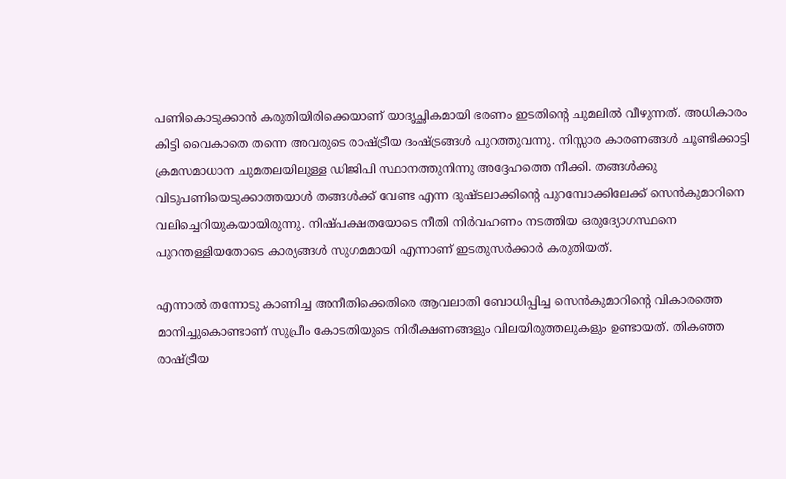പണികൊടുക്കാന്‍ കരുതിയിരിക്കെയാണ് യാദൃച്ഛികമായി ഭരണം ഇടതിന്റെ ചുമലില്‍ വീഴുന്നത്. അധികാരം കിട്ടി വൈകാതെ തന്നെ അവരുടെ രാഷ്‌ട്രീയ ദംഷ്‌ട്രങ്ങള്‍ പുറത്തുവന്നു. നിസ്സാര കാരണങ്ങള്‍ ചൂണ്ടിക്കാട്ടി ക്രമസമാധാന ചുമതലയിലുള്ള ഡിജിപി സ്ഥാനത്തുനിന്നു അദ്ദേഹത്തെ നീക്കി. തങ്ങള്‍ക്കു വിടുപണിയെടുക്കാത്തയാള്‍ തങ്ങള്‍ക്ക് വേണ്ട എന്ന ദുഷ്ടലാക്കിന്റെ പുറമ്പോക്കിലേക്ക് സെന്‍കുമാറിനെ വലിച്ചെറിയുകയായിരുന്നു. നിഷ്പക്ഷതയോടെ നീതി നിര്‍വഹണം നടത്തിയ ഒരുദ്യോഗസ്ഥനെ പുറന്തള്ളിയതോടെ കാര്യങ്ങള്‍ സുഗമമായി എന്നാണ് ഇടതുസര്‍ക്കാര്‍ കരുതിയത്.

എന്നാല്‍ തന്നോടു കാണിച്ച അനീതിക്കെതിരെ ആവലാതി ബോധിപ്പിച്ച സെന്‍കുമാറിന്റെ വികാരത്തെ മാനിച്ചുകൊണ്ടാണ് സുപ്രീം കോടതിയുടെ നിരീക്ഷണങ്ങളും വിലയിരുത്തലുകളും ഉണ്ടായത്. തികഞ്ഞ രാഷ്‌ട്രീയ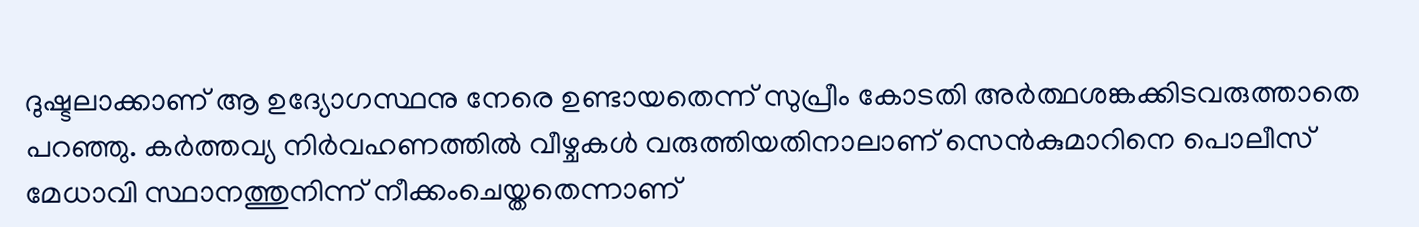ദുഷ്ടലാക്കാണ് ആ ഉദ്യോഗസ്ഥനു നേരെ ഉണ്ടായതെന്ന് സുപ്രീം കോടതി അര്‍ത്ഥശങ്കക്കിടവരുത്താതെ പറഞ്ഞു. കര്‍ത്തവ്യ നിര്‍വഹണത്തില്‍ വീഴ്ചകള്‍ വരുത്തിയതിനാലാണ് സെന്‍കുമാറിനെ പൊലീസ് മേധാവി സ്ഥാനത്തുനിന്ന് നീക്കംചെയ്തതെന്നാണ്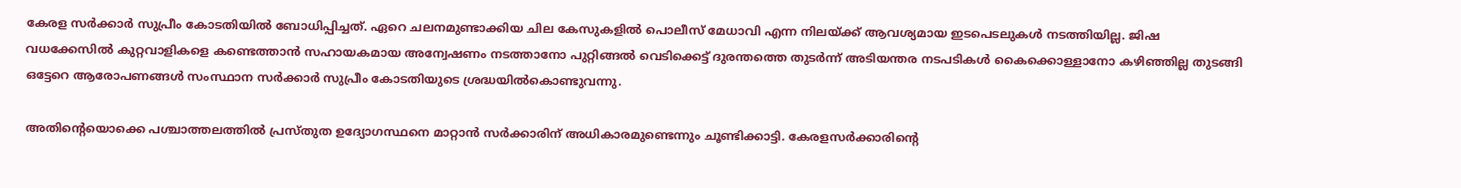കേരള സര്‍ക്കാര്‍ സുപ്രീം കോടതിയില്‍ ബോധിപ്പിച്ചത്. ഏറെ ചലനമുണ്ടാക്കിയ ചില കേസുകളില്‍ പൊലീസ് മേധാവി എന്ന നിലയ്‌ക്ക് ആവശ്യമായ ഇടപെടലുകള്‍ നടത്തിയില്ല. ജിഷ വധക്കേസില്‍ കുറ്റവാളികളെ കണ്ടെത്താന്‍ സഹായകമായ അന്വേഷണം നടത്താനോ പുറ്റിങ്ങല്‍ വെടിക്കെട്ട് ദുരന്തത്തെ തുടര്‍ന്ന് അടിയന്തര നടപടികള്‍ കൈക്കൊള്ളാനോ കഴിഞ്ഞില്ല തുടങ്ങി ഒട്ടേറെ ആരോപണങ്ങള്‍ സംസ്ഥാന സര്‍ക്കാര്‍ സുപ്രീം കോടതിയുടെ ശ്രദ്ധയില്‍കൊണ്ടുവന്നു.

അതിന്റെയൊക്കെ പശ്ചാത്തലത്തില്‍ പ്രസ്തുത ഉദ്യോഗസ്ഥനെ മാറ്റാന്‍ സര്‍ക്കാരിന് അധികാരമുണ്ടെന്നും ചൂണ്ടിക്കാട്ടി. കേരളസര്‍ക്കാരിന്റെ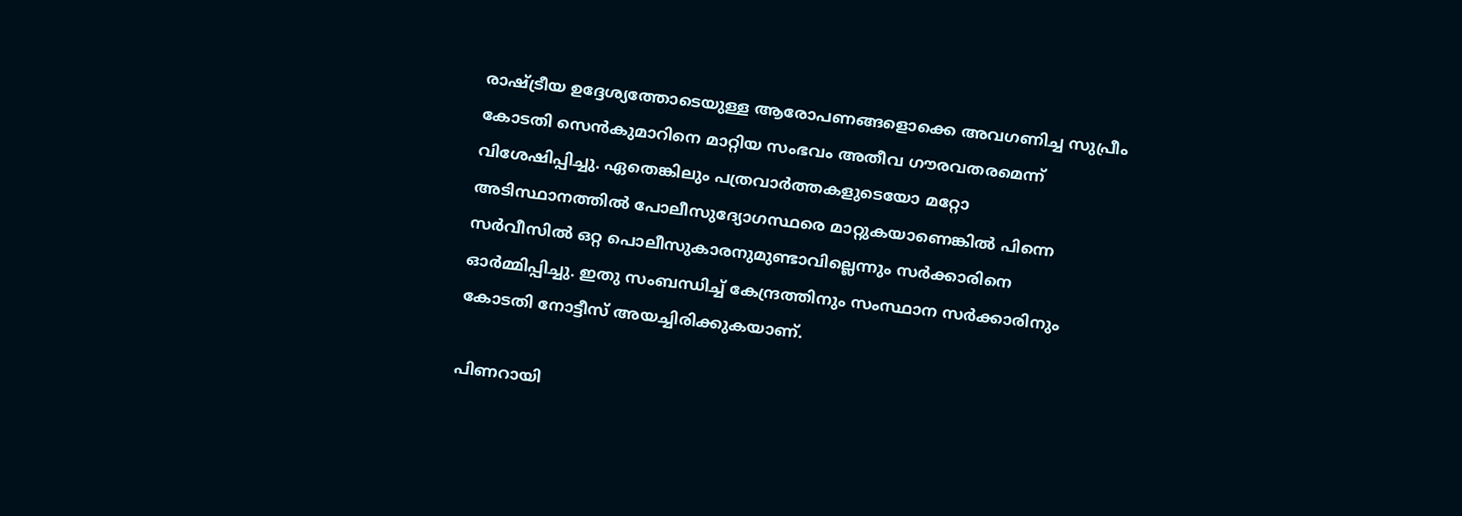രാഷ്‌ട്രീയ ഉദ്ദേശ്യത്തോടെയുള്ള ആരോപണങ്ങളൊക്കെ അവഗണിച്ച സുപ്രീം കോടതി സെന്‍കുമാറിനെ മാറ്റിയ സംഭവം അതീവ ഗൗരവതരമെന്ന് വിശേഷിപ്പിച്ചു. ഏതെങ്കിലും പത്രവാര്‍ത്തകളുടെയോ മറ്റോ അടിസ്ഥാനത്തില്‍ പോലീസുദ്യോഗസ്ഥരെ മാറ്റുകയാണെങ്കില്‍ പിന്നെ സര്‍വീസില്‍ ഒറ്റ പൊലീസുകാരനുമുണ്ടാവില്ലെന്നും സര്‍ക്കാരിനെ ഓര്‍മ്മിപ്പിച്ചു. ഇതു സംബന്ധിച്ച് കേന്ദ്രത്തിനും സംസ്ഥാന സര്‍ക്കാരിനും കോടതി നോട്ടീസ് അയച്ചിരിക്കുകയാണ്.

പിണറായി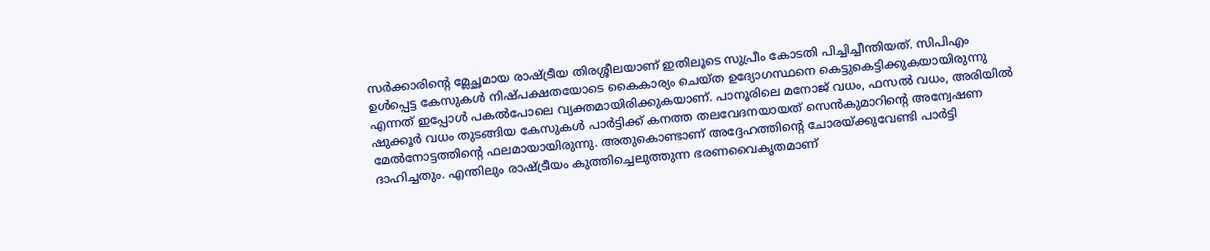സര്‍ക്കാരിന്റെ മ്ലേച്ഛമായ രാഷ്‌ട്രീയ തിരശ്ശീലയാണ് ഇതിലൂടെ സുപ്രീം കോടതി പിച്ചിച്ചീന്തിയത്. സിപിഎം ഉള്‍പ്പെട്ട കേസുകള്‍ നിഷ്പക്ഷതയോടെ കൈകാര്യം ചെയ്ത ഉദ്യോഗസ്ഥനെ കെട്ടുകെട്ടിക്കുകയായിരുന്നു എന്നത് ഇപ്പോള്‍ പകല്‍പോലെ വ്യക്തമായിരിക്കുകയാണ്. പാനൂരിലെ മനോജ് വധം, ഫസല്‍ വധം, അരിയില്‍ ഷുക്കൂര്‍ വധം തുടങ്ങിയ കേസുകള്‍ പാര്‍ട്ടിക്ക് കനത്ത തലവേദനയായത് സെന്‍കുമാറിന്റെ അന്വേഷണ മേല്‍നോട്ടത്തിന്റെ ഫലമായായിരുന്നു. അതുകൊണ്ടാണ് അദ്ദേഹത്തിന്റെ ചോരയ്‌ക്കുവേണ്ടി പാര്‍ട്ടി ദാഹിച്ചതും. എന്തിലും രാഷ്‌ട്രീയം കുത്തിച്ചെലുത്തുന്ന ഭരണവൈകൃതമാണ്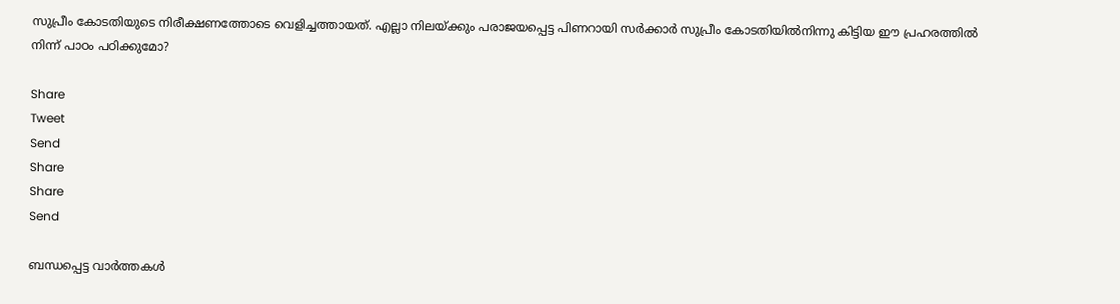സുപ്രീം കോടതിയുടെ നിരീക്ഷണത്തോടെ വെളിച്ചത്തായത്. എല്ലാ നിലയ്‌ക്കും പരാജയപ്പെട്ട പിണറായി സര്‍ക്കാര്‍ സുപ്രീം കോടതിയില്‍നിന്നു കിട്ടിയ ഈ പ്രഹരത്തില്‍ നിന്ന് പാഠം പഠിക്കുമോ?

Share
Tweet
Send
Share
Share
Send

ബന്ധപ്പെട്ട വാര്‍ത്തകള്‍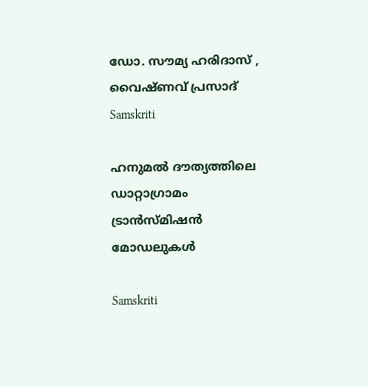ഡോ. സൗമ്യ ഹരിദാസ് , വൈഷ്ണവ് പ്രസാദ്‌
Samskriti

ഹനുമല്‍ ദൗത്യത്തിലെ ഡാറ്റാഗ്രാമം ട്രാന്‍സ്മിഷന്‍ മോഡലുകള്‍

Samskriti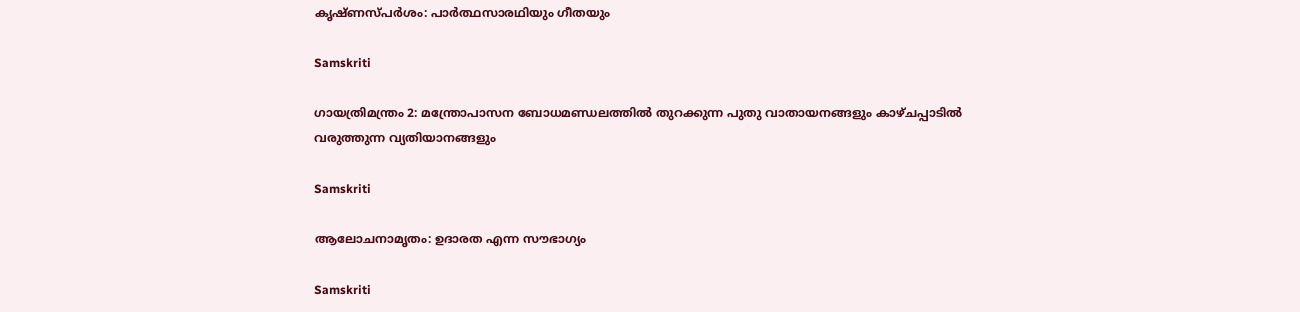കൃഷ്ണസ്പര്‍ശം: പാര്‍ത്ഥസാരഥിയും ഗീതയും

Samskriti

ഗായത്രിമന്ത്രം 2: മന്ത്രോപാസന ബോധമണ്ഡലത്തില്‍ തുറക്കുന്ന പുതു വാതായനങ്ങളും കാഴ്ചപ്പാടില്‍ വരുത്തുന്ന വ്യതിയാനങ്ങളും

Samskriti

ആലോചനാമൃതം: ഉദാരത എന്ന സൗഭാഗ്യം

Samskriti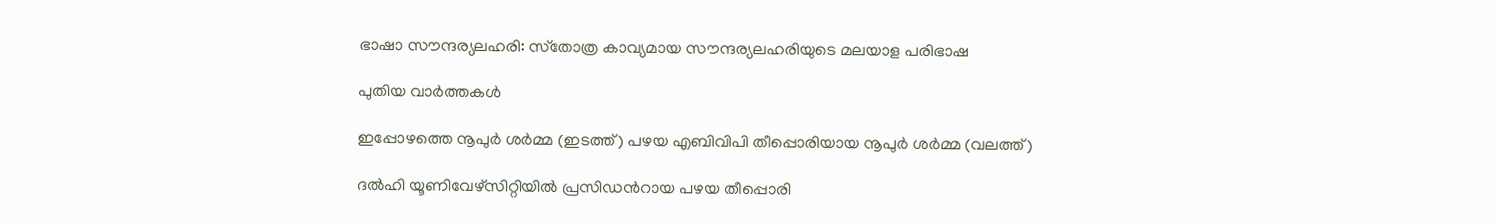ഭാഷാ സൗന്ദര്യലഹരി: സ്‌തോത്ര കാവ്യമായ സൗന്ദര്യലഹരിയുടെ മലയാള പരിഭാഷ

പുതിയ വാര്‍ത്തകള്‍

ഇപ്പോഴത്തെ നൂപുര്‍ ശര്‍മ്മ (ഇടത്ത്) പഴയ എബിവിപി തീപ്പൊരിയായ നൂപുര്‍ ശര്‍മ്മ (വലത്ത്)

ദല്‍ഹി യൂണിവേഴ്സിറ്റിയില്‍ പ്രസിഡന്‍റായ പഴയ തീപ്പൊരി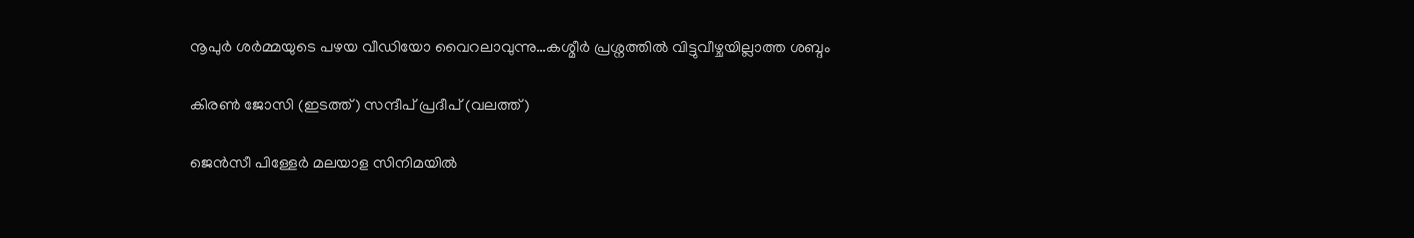നൂപുര്‍ ശര്‍മ്മയുടെ പഴയ വീഡിയോ വൈറലാവുന്നു…കശ്മീര്‍ പ്രശ്നത്തില്‍ വിട്ടുവീഴ്ചയില്ലാത്ത ശബ്ദം

കിരണ്‍ ജോസി (ഇടത്ത്) സന്ദീപ് പ്രദീപ് (വലത്ത്)

ജെന്‍സീ പിള്ളേര്‍ മലയാള സിനിമയില്‍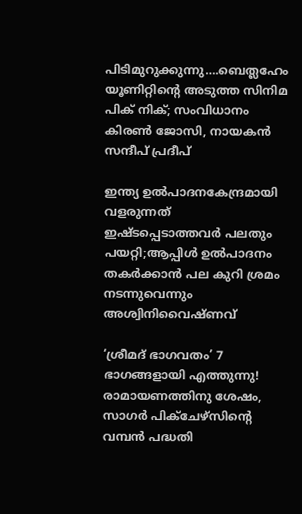പിടിമുറുക്കുന്നു….ബെത്ലഹേം യൂണിറ്റിന്റെ അടുത്ത സിനിമ പിക് നിക്; സംവിധാനം കിരണ്‍ ജോസി, നായകന്‍ സന്ദീപ് പ്രദീപ്

ഇന്ത്യ ഉല്‍പാദനകേന്ദ്രമായി വളരുന്നത് ഇഷ്ടപ്പെടാത്തവര്‍ പലതും പയറ്റി;ആപ്പിള്‍ ഉല്‍പാദനം തകര്‍ക്കാന്‍ പല കുറി ശ്രമം നടന്നുവെന്നും അശ്വിനിവൈഷ്ണവ്

‘ശ്രീമദ് ഭാഗവതം’ 7 ഭാഗങ്ങളായി എത്തുന്നു! രാമായണത്തിനു ശേഷം, സാഗർ പിക്ചേഴ്സിന്റെ വമ്പൻ പദ്ധതി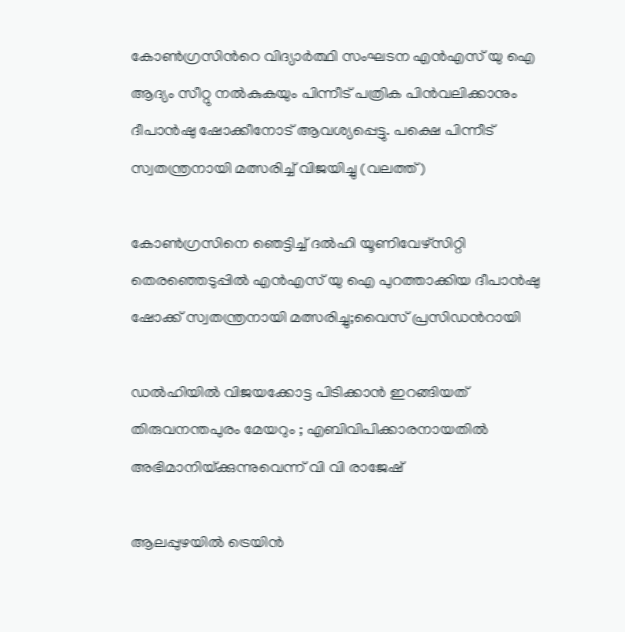കോണ്‍ഗ്രസിന്‍റെ വിദ്യാര്‍ത്ഥി സംഘടന എന്‍എസ് യു ഐ ആദ്യം സീറ്റു നല്‍കുകയും പിന്നീട് പത്രിക പിന്‍വലിക്കാനും ദീപാന്‍ഷു ഷോക്കീനോട് ആവശ്യപ്പെട്ടു. പക്ഷെ പിന്നീട് സ്വതന്ത്രനായി മത്സരിച്ച് വിജയിച്ചു (വലത്ത്)

കോണ്‍ഗ്രസിനെ ഞെട്ടിച്ച് ദല്‍ഹി യൂണിവേഴ്സിറ്റി തെരഞ്ഞെടുപ്പില്‍ എന്‍എസ് യു ഐ പുറത്താക്കിയ ദീപാൻഷു ഷോക്ക് സ്വതന്ത്രനായി മത്സരിച്ചു;വൈസ് പ്രസിഡന്‍റായി

ഡൽഹിയിൽ വിജയക്കോട്ട പിടിക്കാൻ ഇറങ്ങിയത് തിരുവനന്തപുരം മേയറും ; എബിവിപിക്കാരനായതിൽ അഭിമാനിയ്‌ക്കുന്നുവെന്ന് വി വി രാജേഷ്

ആലപ്പുഴയില്‍ ട്രെയിന്‍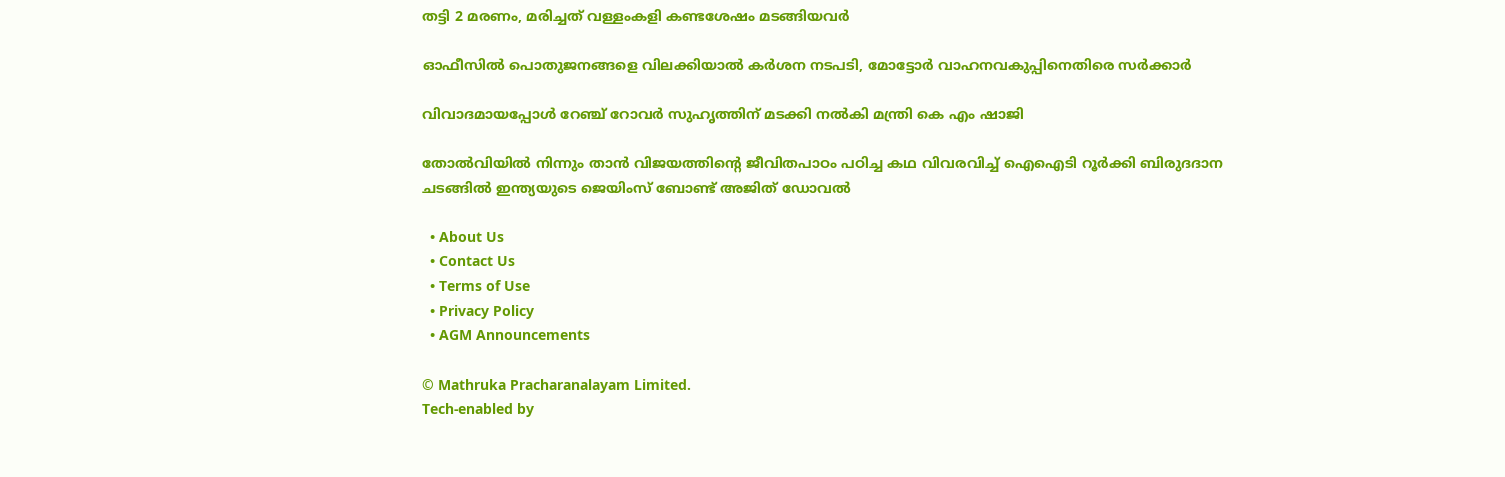തട്ടി 2 മരണം, മരിച്ചത് വള്ളംകളി കണ്ടശേഷം മടങ്ങിയവര്‍

ഓഫീസില്‍ പൊതുജനങ്ങളെ വിലക്കിയാല്‍ കര്‍ശന നടപടി, മോട്ടോര്‍ വാഹനവകുപ്പിനെതിരെ സര്‍ക്കാര്‍

വിവാദമായപ്പോള്‍ റേഞ്ച് റോവര്‍ സുഹൃത്തിന് മടക്കി നല്‍കി മന്ത്രി കെ എം ഷാജി

തോല്‍വിയില്‍ നിന്നും താന്‍ വിജയത്തിന്റെ ജീവിതപാഠം പഠിച്ച കഥ വിവരവിച്ച് ഐഐടി റൂർക്കി ബിരുദദാന ചടങ്ങിൽ ഇന്ത്യയുടെ ജെയിംസ് ബോണ്ട് അജിത് ഡോവല്‍

  • About Us
  • Contact Us
  • Terms of Use
  • Privacy Policy
  • AGM Announcements

© Mathruka Pracharanalayam Limited.
Tech-enabled by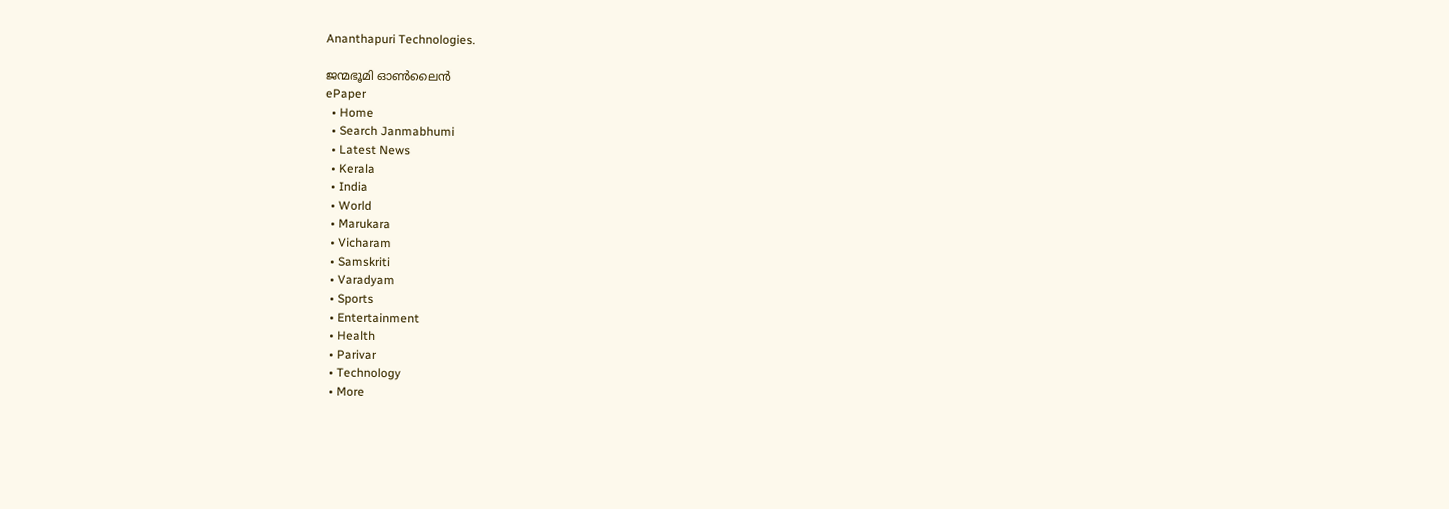Ananthapuri Technologies.

ജന്മഭൂമി ഓണ്‍ലൈന്‍
ePaper
  • Home
  • Search Janmabhumi
  • Latest News
  • Kerala
  • India
  • World
  • Marukara
  • Vicharam
  • Samskriti
  • Varadyam
  • Sports
  • Entertainment
  • Health
  • Parivar
  • Technology
  • More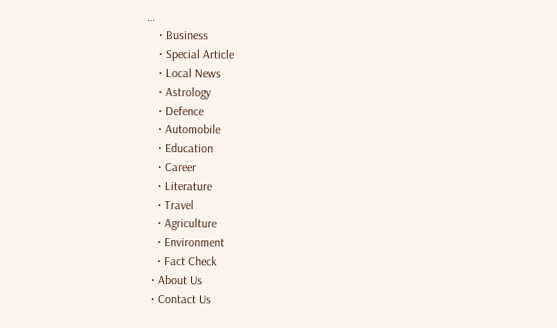…
    • Business
    • Special Article
    • Local News
    • Astrology
    • Defence
    • Automobile
    • Education
    • Career
    • Literature
    • Travel
    • Agriculture
    • Environment
    • Fact Check
  • About Us
  • Contact Us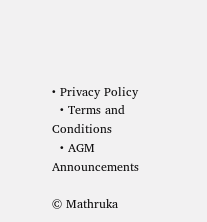• Privacy Policy
  • Terms and Conditions
  • AGM Announcements

© Mathruka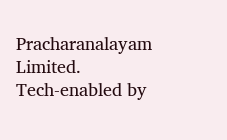Pracharanalayam Limited.
Tech-enabled by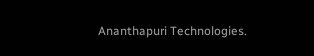Ananthapuri Technologies.